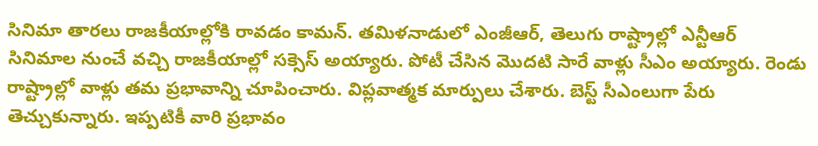సినిమా తారలు రాజకీయాల్లోకి రావడం కామన్. తమిళనాడులో ఎంజీఆర్, తెలుగు రాష్ట్రాల్లో ఎన్టీఆర్ సినిమాల నుంచే వచ్చి రాజకీయాల్లో సక్సెస్ అయ్యారు. పోటీ చేసిన మొదటి సారే వాళ్లు సీఎం అయ్యారు. రెండు రాష్ట్రాల్లో వాళ్లు తమ ప్రభావాన్ని చూపించారు. విప్లవాత్మక మార్పులు చేశారు. బెస్ట్ సీఎంలుగా పేరు తెచ్చుకున్నారు. ఇప్పటికీ వారి ప్రభావం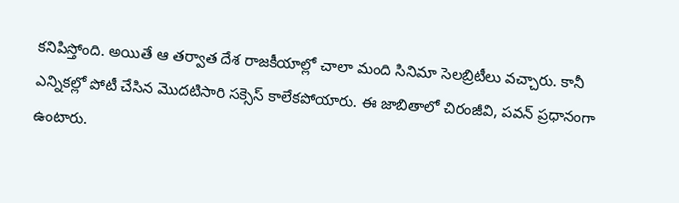కనిపిస్తోంది. అయితే ఆ తర్వాత దేశ రాజకీయాల్లో చాలా మంది సినిమా సెలబ్రిటీలు వచ్చారు. కానీ ఎన్నికల్లో పోటీ చేసిన మొదటిసారి సక్సెస్ కాలేకపోయారు. ఈ జాబితాలో చిరంజీవి, పవన్ ప్రధానంగా ఉంటారు.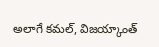అలాగే కమల్, విజయ్కాంత్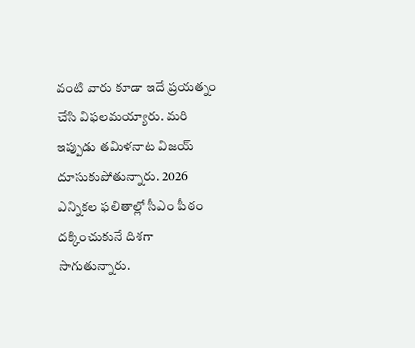వంటి వారు కూడా ఇదే ప్రయత్నం చేసి విఫలమయ్యారు. మరి ఇప్పుడు తమిళనాట విజయ్ దూసుకుపోతున్నారు. 2026 ఎన్నికల ఫలితాల్లో సీఎం పీఠం దక్కించుకునే దిశగా సాగుతున్నారు.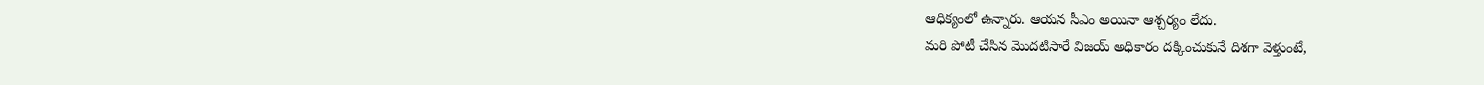ఆధిక్యంలో ఉన్నారు. ఆయన సీఎం అయినా ఆశ్చర్యం లేదు.
మరి పోటీ చేసిన మొదటిసారే విజయ్ అధికారం దక్కించుకునే దిశగా వెళ్తుంటే,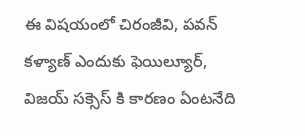ఈ విషయంలో చిరంజీవి, పవన్ కళ్యాణ్ ఎందుకు ఫెయిల్యూర్, విజయ్ సక్సెస్ కి కారణం ఏంటనేది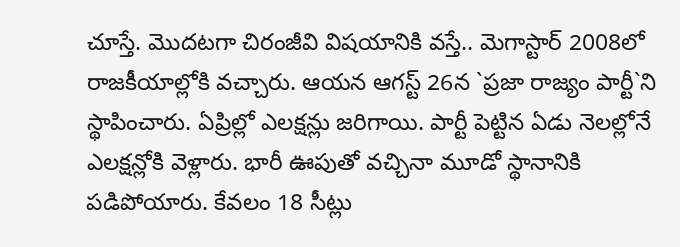చూస్తే. మొదటగా చిరంజీవి విషయానికి వస్తే.. మెగాస్టార్ 2008లో రాజకీయాల్లోకి వచ్చారు. ఆయన ఆగస్ట్ 26న `ప్రజా రాజ్యం పార్టీ`ని స్థాపించారు. ఏప్రిల్లో ఎలక్షన్లు జరిగాయి. పార్టీ పెట్టిన ఏడు నెలల్లోనే ఎలక్షన్లోకి వెళ్లారు. భారీ ఊపుతో వచ్చినా మూడో స్థానానికి పడిపోయారు. కేవలం 18 సీట్లు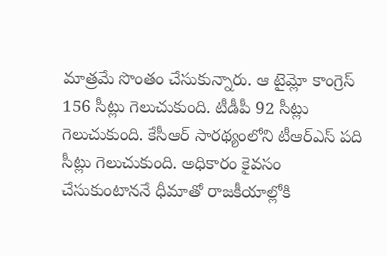మాత్రమే సొంతం చేసుకున్నారు. ఆ టైమ్లో కాంగ్రెస్ 156 సీట్లు గెలుచుకుంది. టీడీపీ 92 సీట్లు గెలుచుకుంది. కేసీఆర్ సారథ్యంలోని టీఆర్ఎస్ పది సీట్లు గెలుచుకుంది. అధికారం కైవసం చేసుకుంటాననే ధీమాతో రాజకీయాల్లోకి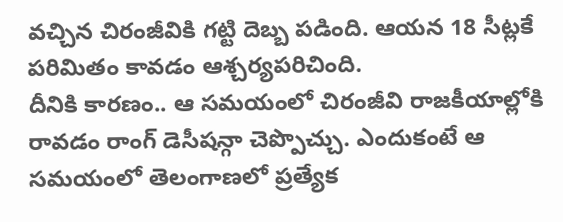వచ్చిన చిరంజీవికి గట్టి దెబ్బ పడింది. ఆయన 18 సీట్లకే పరిమితం కావడం ఆశ్చర్యపరిచింది.
దీనికి కారణం.. ఆ సమయంలో చిరంజీవి రాజకీయాల్లోకి రావడం రాంగ్ డెసీషన్గా చెప్పొచ్చు. ఎందుకంటే ఆ సమయంలో తెలంగాణలో ప్రత్యేక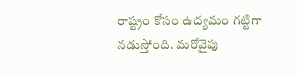రాష్ట్రం కోసం ఉద్యమం గట్టిగా నడుస్తోంది. మరోవైపు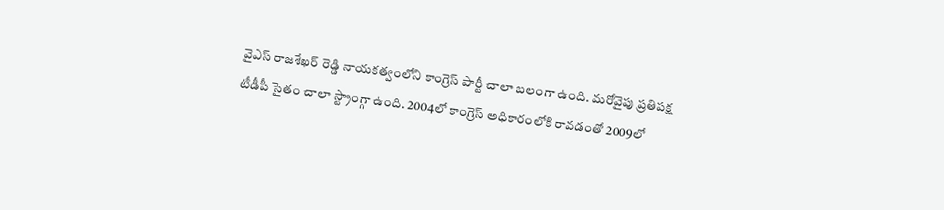వైఎస్ రాజశేఖర్ రెడ్డి నాయకత్వంలోని కాంగ్రెస్ పార్టీ చాలా బలంగా ఉంది. మరోవైపు ప్రతిపక్ష టీడీపీ సైతం చాలా స్ట్రాంగ్గా ఉంది. 2004లో కాంగ్రెస్ అధికారంలోకి రావడంతో 2009లో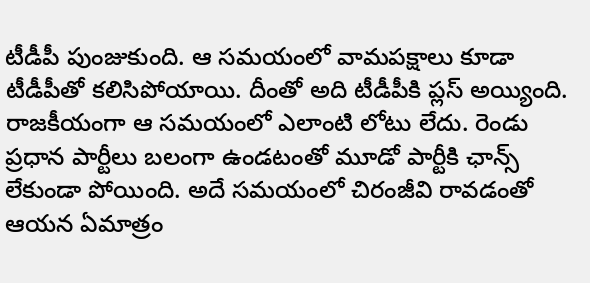టీడీపీ పుంజుకుంది. ఆ సమయంలో వామపక్షాలు కూడా టీడీపీతో కలిసిపోయాయి. దీంతో అది టీడీపీకి ప్లస్ అయ్యింది. రాజకీయంగా ఆ సమయంలో ఎలాంటి లోటు లేదు. రెండు ప్రధాన పార్టీలు బలంగా ఉండటంతో మూడో పార్టీకి ఛాన్స్ లేకుండా పోయింది. అదే సమయంలో చిరంజీవి రావడంతో ఆయన ఏమాత్రం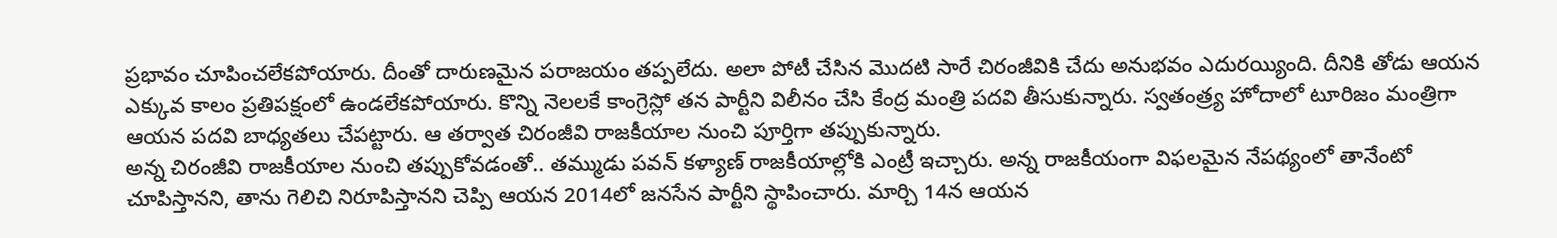ప్రభావం చూపించలేకపోయారు. దీంతో దారుణమైన పరాజయం తప్పలేదు. అలా పోటీ చేసిన మొదటి సారే చిరంజీవికి చేదు అనుభవం ఎదురయ్యింది. దీనికి తోడు ఆయన ఎక్కువ కాలం ప్రతిపక్షంలో ఉండలేకపోయారు. కొన్ని నెలలకే కాంగ్రెస్లో తన పార్టీని విలీనం చేసి కేంద్ర మంత్రి పదవి తీసుకున్నారు. స్వతంత్ర్య హోదాలో టూరిజం మంత్రిగా ఆయన పదవి బాధ్యతలు చేపట్టారు. ఆ తర్వాత చిరంజీవి రాజకీయాల నుంచి పూర్తిగా తప్పుకున్నారు.
అన్న చిరంజీవి రాజకీయాల నుంచి తప్పుకోవడంతో.. తమ్ముడు పవన్ కళ్యాణ్ రాజకీయాల్లోకి ఎంట్రీ ఇచ్చారు. అన్న రాజకీయంగా విఫలమైన నేపథ్యంలో తానేంటో చూపిస్తానని, తాను గెలిచి నిరూపిస్తానని చెప్పి ఆయన 2014లో జనసేన పార్టీని స్థాపించారు. మార్చి 14న ఆయన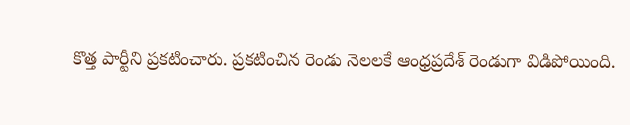కొత్త పార్టీని ప్రకటించారు. ప్రకటించిన రెండు నెలలకే ఆంధ్రప్రదేశ్ రెండుగా విడిపోయింది.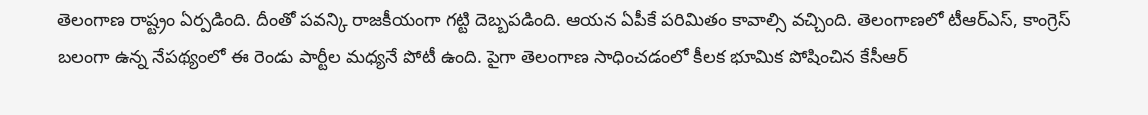తెలంగాణ రాష్ట్రం ఏర్పడింది. దీంతో పవన్కి రాజకీయంగా గట్టి దెబ్బపడింది. ఆయన ఏపీకే పరిమితం కావాల్సి వచ్చింది. తెలంగాణలో టీఆర్ఎస్, కాంగ్రెస్ బలంగా ఉన్న నేపథ్యంలో ఈ రెండు పార్టీల మధ్యనే పోటీ ఉంది. పైగా తెలంగాణ సాధించడంలో కీలక భూమిక పోషించిన కేసీఆర్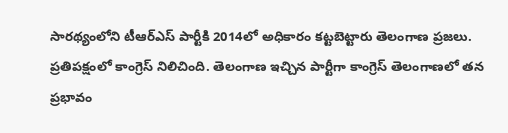సారథ్యంలోని టీఆర్ఎస్ పార్టీకి 2014లో అధికారం కట్టబెట్టారు తెలంగాణ ప్రజలు. ప్రతిపక్షంలో కాంగ్రెస్ నిలిచింది. తెలంగాణ ఇచ్చిన పార్టీగా కాంగ్రెస్ తెలంగాణలో తన ప్రభావం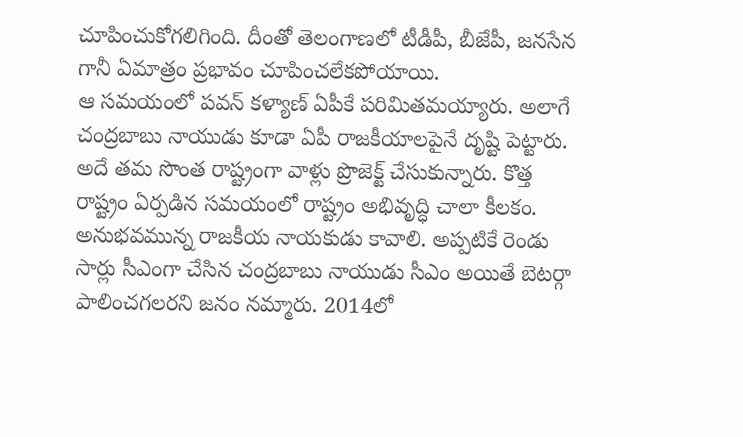చూపించుకోగలిగింది. దీంతో తెలంగాణలో టీడీపీ, బీజేపీ, జనసేన గానీ ఏమాత్రం ప్రభావం చూపించలేకపోయాయి.
ఆ సమయంలో పవన్ కళ్యాణ్ ఏపీకే పరిమితమయ్యారు. అలాగే చంద్రబాబు నాయుడు కూడా ఏపీ రాజకీయాలపైనే దృష్టి పెట్టారు. అదే తమ సొంత రాష్ట్రంగా వాళ్లు ప్రొజెక్ట్ చేసుకున్నారు. కొత్త రాష్ట్రం ఏర్పడిన సమయంలో రాష్ట్రం అభివృద్ధి చాలా కీలకం. అనుభవమున్న రాజకీయ నాయకుడు కావాలి. అప్పటికే రెండు సార్లు సీఎంగా చేసిన చంద్రబాబు నాయుడు సీఎం అయితే బెటర్గా పాలించగలరని జనం నమ్మారు. 2014లో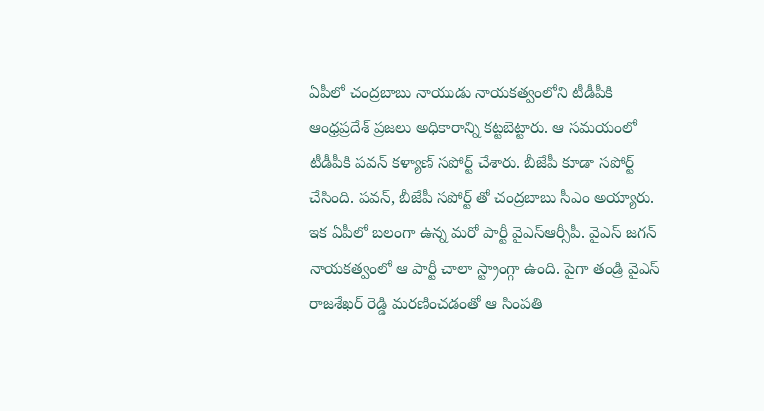ఏపీలో చంద్రబాబు నాయుడు నాయకత్వంలోని టీడీపీకి ఆంధ్రప్రదేశ్ ప్రజలు అధికారాన్ని కట్టబెట్టారు. ఆ సమయంలో టీడీపీకి పవన్ కళ్యాణ్ సపోర్ట్ చేశారు. బీజేపీ కూడా సపోర్ట్ చేసింది. పవన్, బీజేపీ సపోర్ట్ తో చంద్రబాబు సీఎం అయ్యారు. ఇక ఏపీలో బలంగా ఉన్న మరో పార్టీ వైఎస్ఆర్సీపీ. వైఎస్ జగన్ నాయకత్వంలో ఆ పార్టీ చాలా స్ట్రాంగ్గా ఉంది. పైగా తండ్రి వైఎస్ రాజశేఖర్ రెడ్డి మరణించడంతో ఆ సింపతి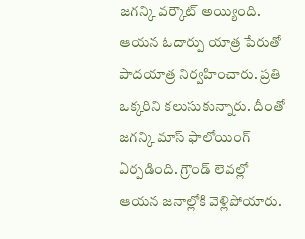జగన్కి వర్కౌట్ అయ్యింది. ఆయన ఓదార్పు యాత్ర పేరుతో పాదయాత్ర నిర్వహించారు. ప్రతి ఒక్కరిని కలుసుకున్నారు. దీంతో జగన్కి మాస్ ఫాలోయింగ్ ఏర్పడింది. గ్రౌండ్ లెవల్లో ఆయన జనాల్లోకి వెళ్లిపోయారు.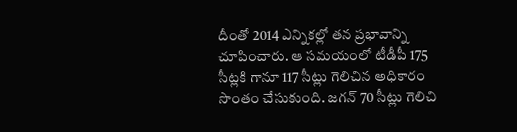దీంతో 2014 ఎన్నికల్లో తన ప్రభావాన్ని చూపించారు. ఆ సమయంలో టీడీపీ 175 సీట్లకి గానూ 117 సీట్లు గెలిచిన అధికారం సొంతం చేసుకుంది. జగన్ 70 సీట్లు గెలిచి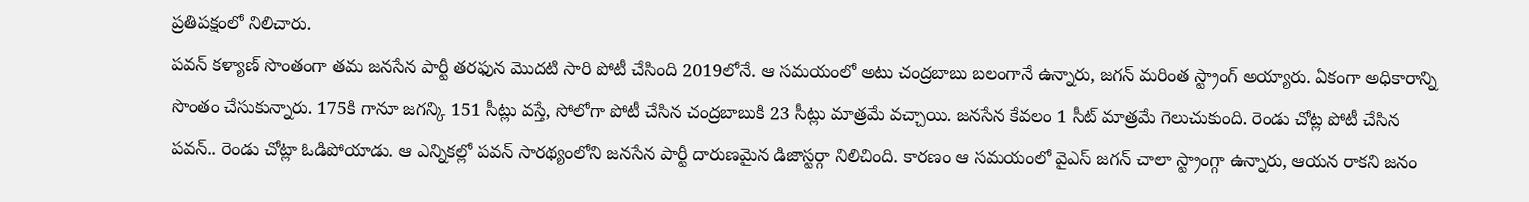ప్రతిపక్షంలో నిలిచారు.
పవన్ కళ్యాణ్ సొంతంగా తమ జనసేన పార్టీ తరఫున మొదటి సారి పోటీ చేసింది 2019లోనే. ఆ సమయంలో అటు చంద్రబాబు బలంగానే ఉన్నారు, జగన్ మరింత స్ట్రాంగ్ అయ్యారు. ఏకంగా అధికారాన్ని సొంతం చేసుకున్నారు. 175కి గానూ జగన్కి 151 సీట్లు వస్తే, సోలోగా పోటీ చేసిన చంద్రబాబుకి 23 సీట్లు మాత్రమే వచ్చాయి. జనసేన కేవలం 1 సీట్ మాత్రమే గెలుచుకుంది. రెండు చోట్ల పోటీ చేసిన పవన్.. రెండు చోట్లా ఓడిపోయాడు. ఆ ఎన్నికల్లో పవన్ సారథ్యంలోని జనసేన పార్టీ దారుణమైన డిజాస్టర్గా నిలిచింది. కారణం ఆ సమయంలో వైఎస్ జగన్ చాలా స్ట్రాంగ్గా ఉన్నారు, ఆయన రాకని జనం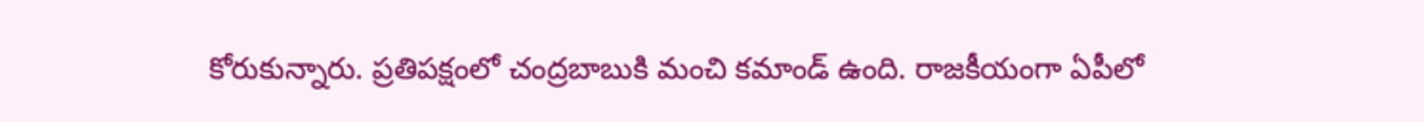కోరుకున్నారు. ప్రతిపక్షంలో చంద్రబాబుకి మంచి కమాండ్ ఉంది. రాజకీయంగా ఏపీలో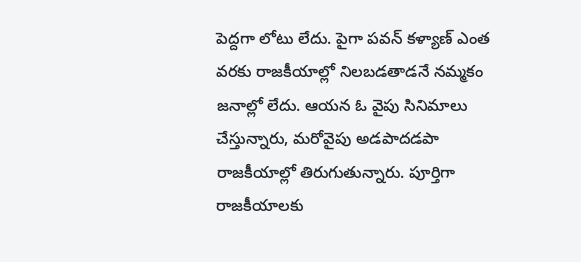పెద్దగా లోటు లేదు. పైగా పవన్ కళ్యాణ్ ఎంత వరకు రాజకీయాల్లో నిలబడతాడనే నమ్మకం జనాల్లో లేదు. ఆయన ఓ వైపు సినిమాలు చేస్తున్నారు, మరోవైపు అడపాదడపా రాజకీయాల్లో తిరుగుతున్నారు. పూర్తిగా రాజకీయాలకు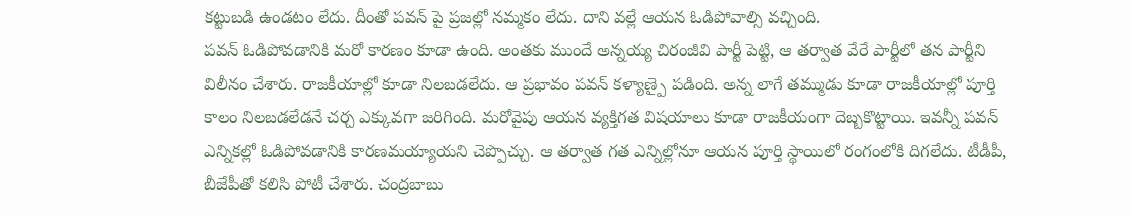కట్టుబడి ఉండటం లేదు. దీంతో పవన్ పై ప్రజల్లో నమ్మకం లేదు. దాని వల్లే ఆయన ఓడిపోవాల్సి వచ్చింది.
పవన్ ఓడిపోవడానికి మరో కారణం కూడా ఉంది. అంతకు ముందే అన్నయ్య చిరంజీవి పార్టీ పెట్టి, ఆ తర్వాత వేరే పార్టీలో తన పార్టీని విలీనం చేశారు. రాజకీయాల్లో కూడా నిలబడలేదు. ఆ ప్రభావం పవన్ కళ్యాణ్పై పడింది. అన్న లాగే తమ్ముడు కూడా రాజకీయాల్లో పూర్తి కాలం నిలబడలేడనే చర్చ ఎక్కువగా జరిగింది. మరోవైపు ఆయన వ్యక్తిగత విషయాలు కూడా రాజకీయంగా దెబ్బకొట్టాయి. ఇవన్నీ పవన్ ఎన్నికల్లో ఓడిపోవడానికి కారణమయ్యాయని చెప్పొచ్చు. ఆ తర్వాత గత ఎన్నిల్లోనూ ఆయన పూర్తి స్థాయిలో రంగంలోకి దిగలేదు. టీడీపీ, బీజేపీతో కలిసి పోటీ చేశారు. చంద్రబాబు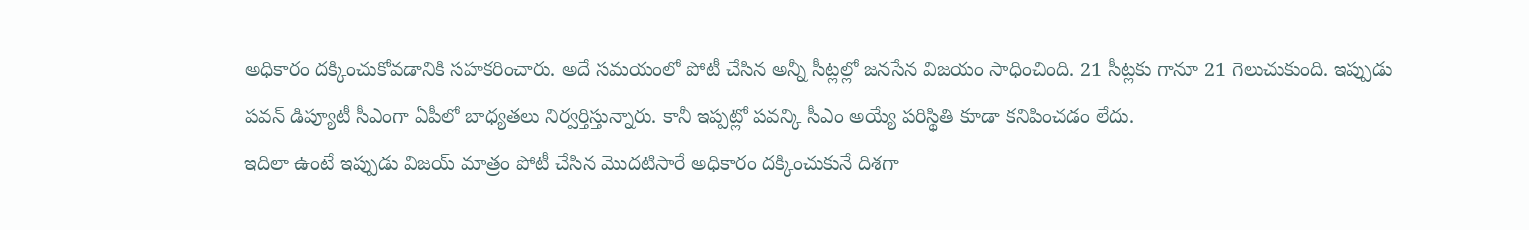అధికారం దక్కించుకోవడానికి సహకరించారు. అదే సమయంలో పోటీ చేసిన అన్నీ సీట్లల్లో జనసేన విజయం సాధించింది. 21 సీట్లకు గానూ 21 గెలుచుకుంది. ఇప్పుడు పవన్ డిప్యూటీ సీఎంగా ఏపీలో బాధ్యతలు నిర్వర్తిస్తున్నారు. కానీ ఇప్పట్లో పవన్కి సీఎం అయ్యే పరిస్థితి కూడా కనిపించడం లేదు.
ఇదిలా ఉంటే ఇప్పుడు విజయ్ మాత్రం పోటీ చేసిన మొదటిసారే అధికారం దక్కించుకునే దిశగా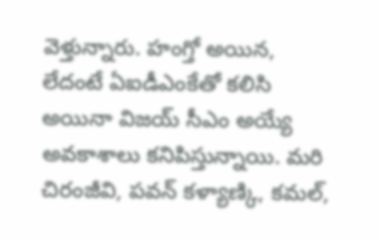వెళ్తున్నారు. హంగ్తో అయిన, లేదంటే ఏఐడీఎంకేతో కలిసి అయినా విజయ్ సీఎం అయ్యే అవకాశాలు కనిపిస్తున్నాయి. మరి చిరంజీవి, పవన్ కళ్యాణ్కి, కమల్,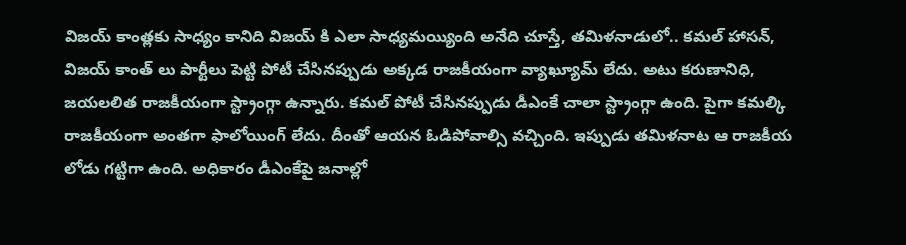విజయ్ కాంత్లకు సాధ్యం కానిది విజయ్ కి ఎలా సాధ్యమయ్యింది అనేది చూస్తే, తమిళనాడులో.. కమల్ హాసన్, విజయ్ కాంత్ లు పార్టీలు పెట్టి పోటీ చేసినప్పుడు అక్కడ రాజకీయంగా వ్యాఖ్యూమ్ లేదు. అటు కరుణానిధి, జయలలిత రాజకీయంగా స్ట్రాంగ్గా ఉన్నారు. కమల్ పోటీ చేసినప్పుడు డీఎంకే చాలా స్ట్రాంగ్గా ఉంది. పైగా కమల్కి రాజకీయంగా అంతగా ఫాలోయింగ్ లేదు. దీంతో ఆయన ఓడిపోవాల్సి వచ్చింది. ఇప్పుడు తమిళనాట ఆ రాజకీయ లోడు గట్టిగా ఉంది. అధికారం డీఎంకేపై జనాల్లో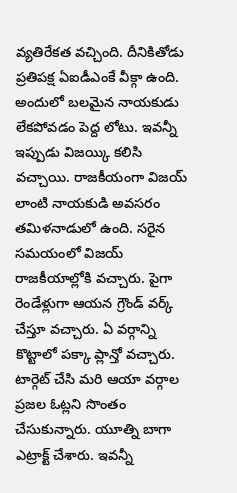వ్యతిరేకత వచ్చింది. దీనికితోడు ప్రతిపక్ష ఏఐడీఎంకే వీక్గా ఉంది. అందులో బలమైన నాయకుడు లేకపోవడం పెద్ద లోటు. ఇవన్నీ ఇప్పుడు విజయ్కి కలిసి వచ్చాయి. రాజకీయంగా విజయ్ లాంటి నాయకుడి అవసరం తమిళనాడులో ఉంది. సరైన సమయంలో విజయ్ రాజకీయాల్లోకి వచ్చారు. పైగా రెండేళ్లుగా ఆయన గ్రౌండ్ వర్క్ చేస్తూ వచ్చారు. ఏ వర్గాన్ని కొట్టాలో పక్కా ప్లాన్తో వచ్చారు. టార్గెట్ చేసి మరి ఆయా వర్గాల ప్రజల ఓట్లని సొంతం చేసుకున్నారు. యూత్ని బాగా ఎట్రాక్ట్ చేశారు. ఇవన్నీ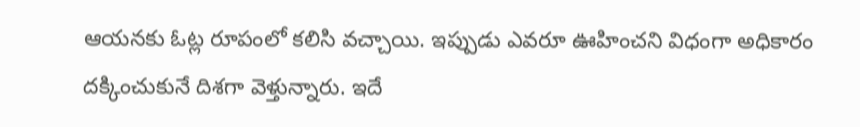ఆయనకు ఓట్ల రూపంలో కలిసి వచ్చాయి. ఇప్పుడు ఎవరూ ఊహించని విధంగా అధికారం దక్కించుకునే దిశగా వెళ్తున్నారు. ఇదే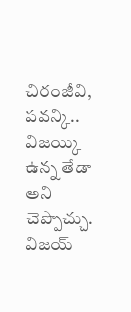చిరంజీవి, పవన్కి.. విజయ్కి ఉన్న తేడా అని చెప్పొచ్చు. విజయ్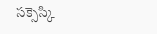సక్సెస్కి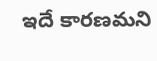ఇదే కారణమని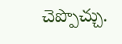చెప్పొచ్చు.